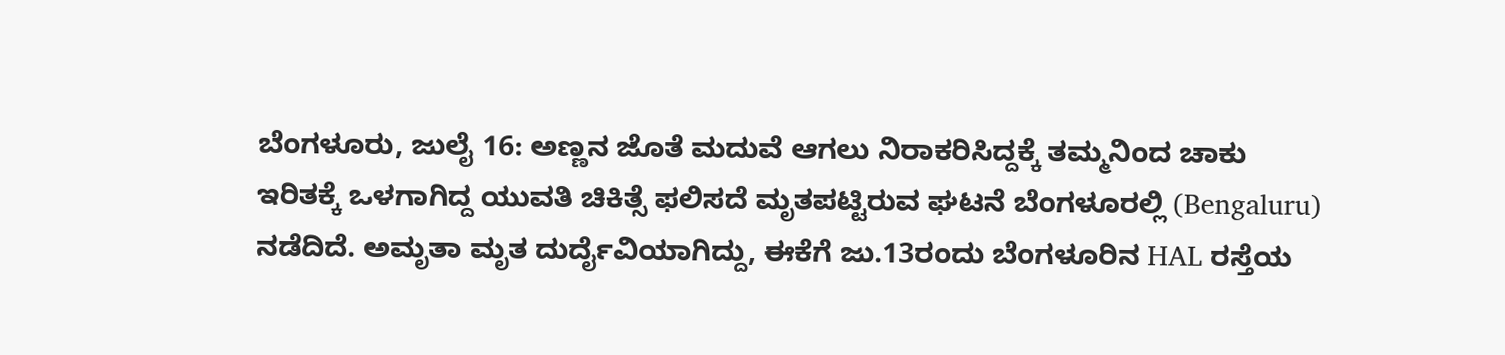ಬೆಂಗಳೂರು, ಜುಲೈ 16: ಅಣ್ಣನ ಜೊತೆ ಮದುವೆ ಆಗಲು ನಿರಾಕರಿಸಿದ್ದಕ್ಕೆ ತಮ್ಮನಿಂದ ಚಾಕು ಇರಿತಕ್ಕೆ ಒಳಗಾಗಿದ್ದ ಯುವತಿ ಚಿಕಿತ್ಸೆ ಫಲಿಸದೆ ಮೃತಪಟ್ಟಿರುವ ಘಟನೆ ಬೆಂಗಳೂರಲ್ಲಿ (Bengaluru) ನಡೆದಿದೆ. ಅಮೃತಾ ಮೃತ ದುರ್ದೈವಿಯಾಗಿದ್ದು, ಈಕೆಗೆ ಜು.13ರಂದು ಬೆಂಗಳೂರಿನ HAL ರಸ್ತೆಯ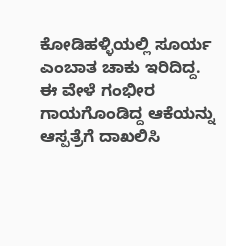ಕೋಡಿಹಳ್ಳಿಯಲ್ಲಿ ಸೂರ್ಯ ಎಂಬಾತ ಚಾಕು ಇರಿದಿದ್ದ. ಈ ವೇಳೆ ಗಂಭೀರ ಗಾಯಗೊಂಡಿದ್ದ ಆಕೆಯನ್ನು ಆಸ್ಪತ್ರೆಗೆ ದಾಖಲಿಸಿ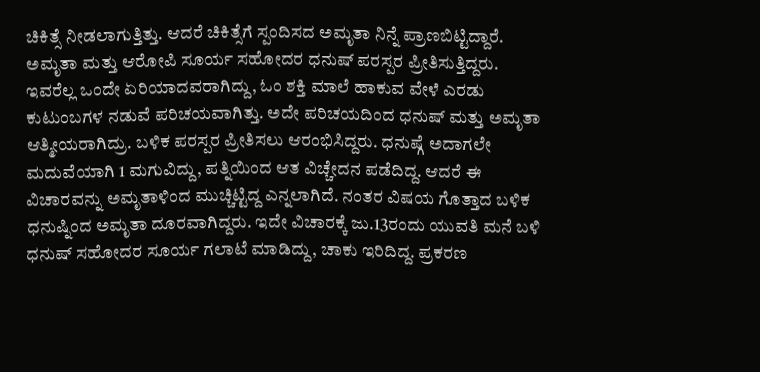ಚಿಕಿತ್ಸೆ ನೀಡಲಾಗುತ್ತಿತ್ತು. ಆದರೆ ಚಿಕಿತ್ಸೆಗೆ ಸ್ಪಂದಿಸದ ಅಮೃತಾ ನಿನ್ನೆ ಪ್ರಾಣಬಿಟ್ಟಿದ್ದಾರೆ.
ಅಮೃತಾ ಮತ್ತು ಆರೋಪಿ ಸೂರ್ಯ ಸಹೋದರ ಧನುಷ್ ಪರಸ್ಪರ ಪ್ರೀತಿಸುತ್ತಿದ್ದರು. ಇವರೆಲ್ಲ ಒಂದೇ ಏರಿಯಾದವರಾಗಿದ್ದು, ಓಂ ಶಕ್ತಿ ಮಾಲೆ ಹಾಕುವ ವೇಳೆ ಎರಡು ಕುಟುಂಬಗಳ ನಡುವೆ ಪರಿಚಯವಾಗಿತ್ತು. ಅದೇ ಪರಿಚಯದಿಂದ ಧನುಷ್ ಮತ್ತು ಅಮೃತಾ ಆತ್ಮೀಯರಾಗಿದ್ರು. ಬಳಿಕ ಪರಸ್ಪರ ಪ್ರೀತಿಸಲು ಆರಂಭಿಸಿದ್ದರು. ಧನುಷ್ಗೆ ಅದಾಗಲೇ ಮದುವೆಯಾಗಿ 1 ಮಗುವಿದ್ದು, ಪತ್ನಿಯಿಂದ ಆತ ವಿಚ್ಚೇದನ ಪಡೆದಿದ್ದ. ಆದರೆ ಈ ವಿಚಾರವನ್ನು ಅಮೃತಾಳಿಂದ ಮುಚ್ಚಿಟ್ಟಿದ್ದ ಎನ್ನಲಾಗಿದೆ. ನಂತರ ವಿಷಯ ಗೊತ್ತಾದ ಬಳಿಕ ಧನುಷ್ನಿಂದ ಅಮೃತಾ ದೂರವಾಗಿದ್ದರು. ಇದೇ ವಿಚಾರಕ್ಕೆ ಜು.13ರಂದು ಯುವತಿ ಮನೆ ಬಳಿ ಧನುಷ್ ಸಹೋದರ ಸೂರ್ಯ ಗಲಾಟೆ ಮಾಡಿದ್ದು, ಚಾಕು ಇರಿದಿದ್ದ. ಪ್ರಕರಣ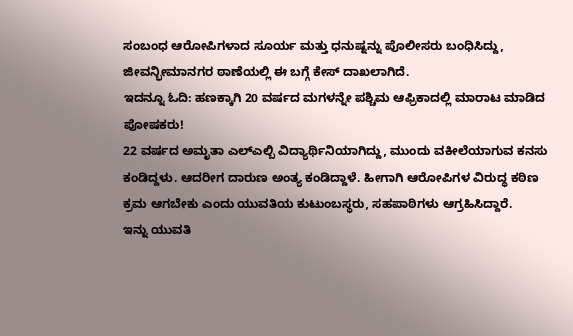ಸಂಬಂಧ ಆರೋಪಿಗಳಾದ ಸೂರ್ಯ ಮತ್ತು ಧನುಷ್ನನ್ನು ಪೊಲೀಸರು ಬಂಧಿಸಿದ್ದು, ಜೀವನ್ಭೀಮಾನಗರ ಠಾಣೆಯಲ್ಲಿ ಈ ಬಗ್ಗೆ ಕೇಸ್ ದಾಖಲಾಗಿದೆ.
ಇದನ್ನೂ ಓದಿ: ಹಣಕ್ಕಾಗಿ 20 ವರ್ಷದ ಮಗಳನ್ನೇ ಪಶ್ಚಿಮ ಆಫ್ರಿಕಾದಲ್ಲಿ ಮಾರಾಟ ಮಾಡಿದ ಪೋಷಕರು!
22 ವರ್ಷದ ಅಮೃತಾ ಎಲ್ಎಲ್ಬಿ ವಿದ್ಯಾರ್ಥಿನಿಯಾಗಿದ್ದು, ಮುಂದು ವಕೀಲೆಯಾಗುವ ಕನಸು ಕಂಡಿದ್ದಳು. ಆದರೀಗ ದಾರುಣ ಅಂತ್ಯ ಕಂಡಿದ್ದಾಳೆ. ಹೀಗಾಗಿ ಆರೋಪಿಗಳ ವಿರುದ್ಧ ಕಠಿಣ ಕ್ರಮ ಆಗಬೇಕು ಎಂದು ಯುವತಿಯ ಕುಟುಂಬಸ್ಥರು, ಸಹಪಾಠಿಗಳು ಆಗ್ರಹಿಸಿದ್ದಾರೆ.
ಇನ್ನು ಯುವತಿ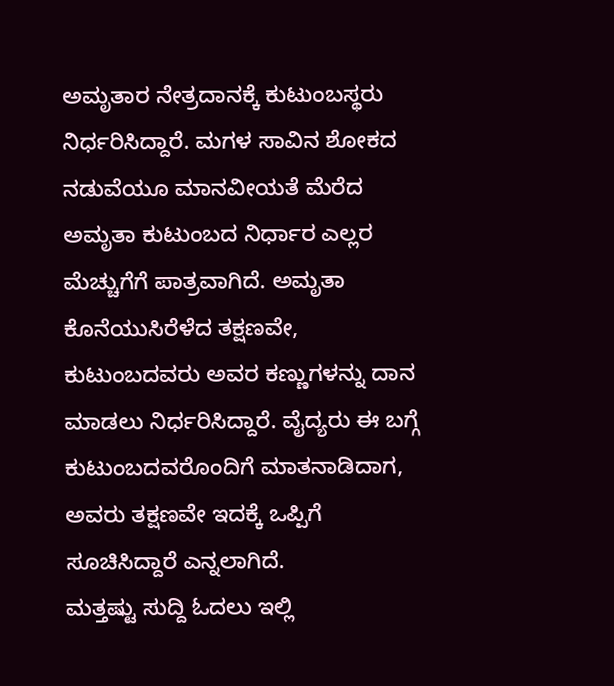ಅಮೃತಾರ ನೇತ್ರದಾನಕ್ಕೆ ಕುಟುಂಬಸ್ಥರು ನಿರ್ಧರಿಸಿದ್ದಾರೆ. ಮಗಳ ಸಾವಿನ ಶೋಕದ ನಡುವೆಯೂ ಮಾನವೀಯತೆ ಮೆರೆದ ಅಮೃತಾ ಕುಟುಂಬದ ನಿರ್ಧಾರ ಎಲ್ಲರ ಮೆಚ್ಚುಗೆಗೆ ಪಾತ್ರವಾಗಿದೆ. ಅಮೃತಾ ಕೊನೆಯುಸಿರೆಳೆದ ತಕ್ಷಣವೇ, ಕುಟುಂಬದವರು ಅವರ ಕಣ್ಣುಗಳನ್ನು ದಾನ ಮಾಡಲು ನಿರ್ಧರಿಸಿದ್ದಾರೆ. ವೈದ್ಯರು ಈ ಬಗ್ಗೆ ಕುಟುಂಬದವರೊಂದಿಗೆ ಮಾತನಾಡಿದಾಗ, ಅವರು ತಕ್ಷಣವೇ ಇದಕ್ಕೆ ಒಪ್ಪಿಗೆ ಸೂಚಿಸಿದ್ದಾರೆ ಎನ್ನಲಾಗಿದೆ.
ಮತ್ತಷ್ಟು ಸುದ್ದಿ ಓದಲು ಇಲ್ಲಿ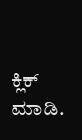ಕ್ಲಿಕ್ ಮಾಡಿ.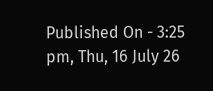Published On - 3:25 pm, Thu, 16 July 26